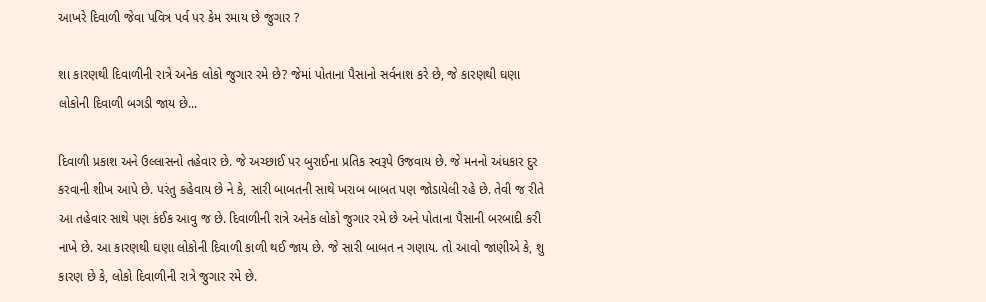આખરે દિવાળી જેવા પવિત્ર પર્વ પર કેમ રમાય છે જુગાર ?

શા કારણથી દિવાળીની રાત્રે અનેક લોકો જુગાર રમે છે? જેમાં પોતાના પૈસાનો સર્વનાશ કરે છે, જે કારણથી ઘણા લોકોની દિવાળી બગડી જાય છે...

દિવાળી પ્રકાશ અને ઉલ્લાસનો તહેવાર છે. જે અચ્છાઈ પર બુરાઈના પ્રતિક સ્વરૂપે ઉજવાય છે. જે મનનો અંધકાર દુર કરવાની શીખ આપે છે. પરંતુ કહેવાય છે ને કે, સારી બાબતની સાથે ખરાબ બાબત પણ જોડાયેલી રહે છે. તેવી જ રીતે આ તહેવાર સાથે પણ કંઈક આવુ જ છે. દિવાળીની રાત્રે અનેક લોકો જુગાર રમે છે અને પોતાના પૈસાની બરબાદી કરી નાખે છે. આ કારણથી ઘણા લોકોની દિવાળી કાળી થઈ જાય છે. જે સારી બાબત ન ગણાય. તો આવો જાણીએ કે, શુ કારણ છે કે, લોકો દિવાળીની રાત્રે જુગાર રમે છે.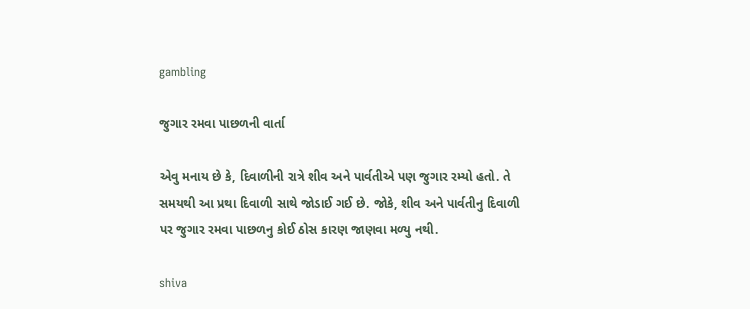gambling

જુગાર રમવા પાછળની વાર્તા

એવુ મનાય છે કે, દિવાળીની રાત્રે શીવ અને પાર્વતીએ પણ જુગાર રમ્યો હતો. તે સમયથી આ પ્રથા દિવાળી સાથે જોડાઈ ગઈ છે. જોકે, શીવ અને પાર્વતીનુ દિવાળી પર જુગાર રમવા પાછળનુ કોઈ ઠોસ કારણ જાણવા મળ્યુ નથી.

shiva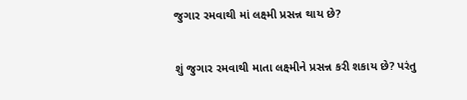જુગાર રમવાથી માં લક્ષ્મી પ્રસન્ન થાય છે?

શું જુગાર રમવાથી માતા લક્ષ્મીને પ્રસન્ન કરી શકાય છે? પરંતુ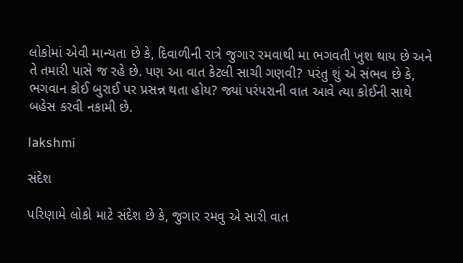લોકોમાં એવી માન્યતા છે કે, દિવાળીની રાત્રે જુગાર રમવાથી મા ભગવતી ખુશ થાય છે અને તે તમારી પાસે જ રહે છે. પણ આ વાત કેટલી સાચી ગણવી? પરંતુ શું એ સંભવ છે કે, ભગવાન કોઈ બુરાઈ પર પ્રસન્ન થતા હોય? જ્યાં પરંપરાની વાત આવે ત્યા કોઈની સાથે બહેસ કરવી નકામી છે.

lakshmi

સંદેશ

પરિણામે લોકો માટે સંદેશ છે કે, જુગાર રમવુ એ સારી વાત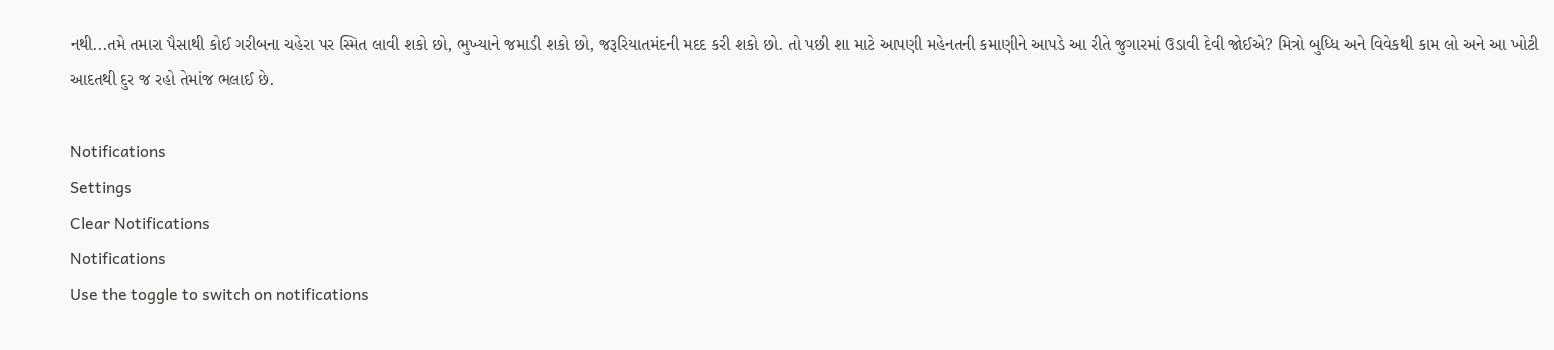નથી...તમે તમારા પૈસાથી કોઈ ગરીબના ચહેરા પર સ્મિત લાવી શકો છો, ભુખ્યાને જમાડી શકો છો, જરૂરિયાતમંદની મદદ કરી શકો છો. તો પછી શા માટે આપણી મહેનતની કમાણીને આપડે આ રીતે જુગારમાં ઉડાવી દેવી જોઈએ? મિત્રો બુધ્ધિ અને વિવેકથી કામ લો અને આ ખોટી આદતથી દુર જ રહો તેમાંજ ભલાઈ છે.

Notifications
Settings
Clear Notifications
Notifications
Use the toggle to switch on notifications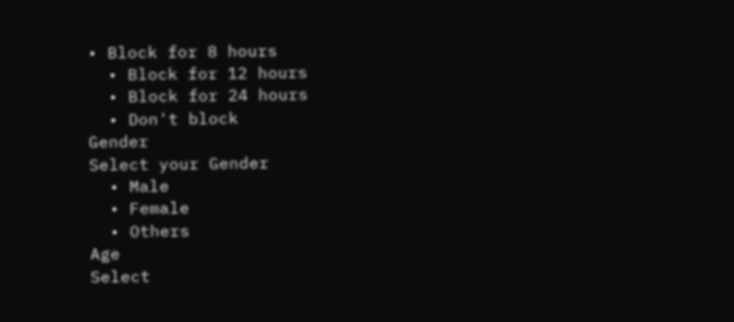• Block for 8 hours
  • Block for 12 hours
  • Block for 24 hours
  • Don't block
Gender
Select your Gender
  • Male
  • Female
  • Others
Age
Select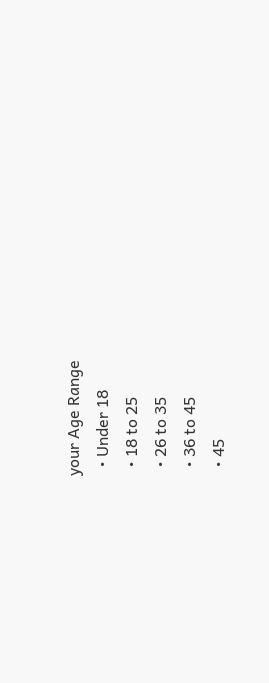your Age Range
  • Under 18
  • 18 to 25
  • 26 to 35
  • 36 to 45
  • 45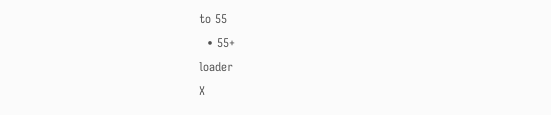to 55
  • 55+
loader
X